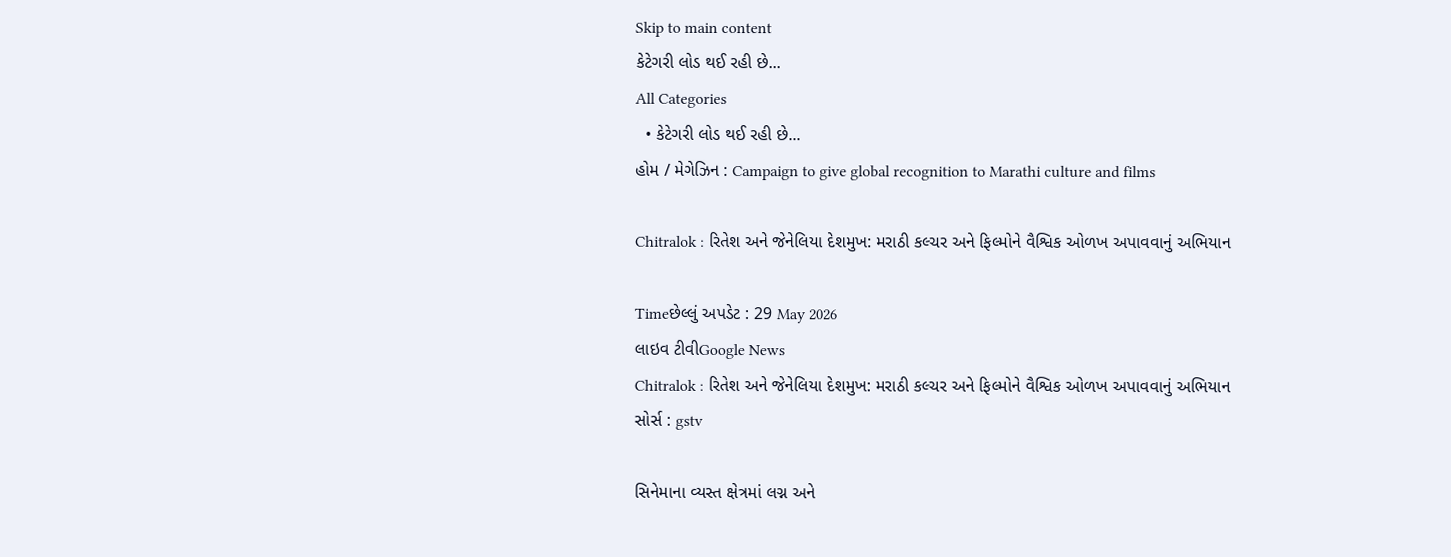Skip to main content
કેટેગરી લોડ થઈ રહી છે...
All Categories
  • કેટેગરી લોડ થઈ રહી છે...
હોમ / મેગેઝિન : Campaign to give global recognition to Marathi culture and films

Chitralok : રિતેશ અને જેનેલિયા દેશમુખ: મરાઠી કલ્ચર અને ફિલ્મોને વૈશ્વિક ઓળખ અપાવવાનું અભિયાન

Timeછેલ્લું અપડેટ : 29 May 2026
લાઇવ ટીવીGoogle News
Chitralok : રિતેશ અને જેનેલિયા દેશમુખ: મરાઠી કલ્ચર અને ફિલ્મોને વૈશ્વિક ઓળખ અપાવવાનું અભિયાન
સોર્સ : gstv

સિનેમાના વ્યસ્ત ક્ષેત્રમાં લગ્ન અને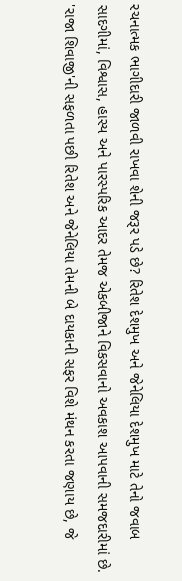રચનાત્મક ભાગીદારી જાળવી રાખવા શેની જરૂર પડે છે? રિતેશ દેશમુખ અને જેનેલિયા દેશમુખ માટે તેનો જવાબ સાદગીમાં, વિશ્વાસ, હાસ્ય અને પારસ્પરિક આદર તેમજ એકબીજાને વિકસવાનો અવકાશ આપવાની સમજદારીમાં છે. 'રાજા શિવાજી'ની સફળતા પછી રિતેશ અને જેનેલિયા તેમની બે દાયકાની સફર વિશે મંથન કરતા જણાય છે, જે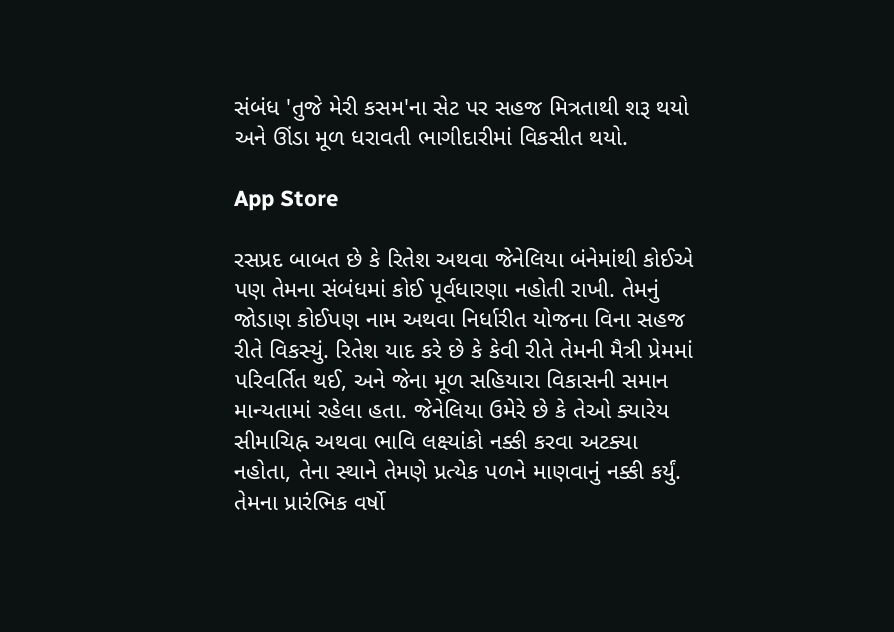સંબંધ 'તુજે મેરી કસમ'ના સેટ પર સહજ મિત્રતાથી શરૂ થયો અને ઊંડા મૂળ ધરાવતી ભાગીદારીમાં વિકસીત થયો.

App Store

રસપ્રદ બાબત છે કે રિતેશ અથવા જેનેલિયા બંનેમાંથી કોઈએ પણ તેમના સંબંધમાં કોઈ પૂર્વધારણા નહોતી રાખી. તેમનું જોડાણ કોઈપણ નામ અથવા નિર્ધારીત યોજના વિના સહજ રીતે વિકસ્યું. રિતેશ યાદ કરે છે કે કેવી રીતે તેમની મૈત્રી પ્રેમમાં પરિવર્તિત થઈ, અને જેના મૂળ સહિયારા વિકાસની સમાન માન્યતામાં રહેલા હતા. જેનેલિયા ઉમેરે છે કે તેઓ ક્યારેય સીમાચિહ્ન અથવા ભાવિ લક્ષ્યાંકો નક્કી કરવા અટક્યા નહોતા, તેના સ્થાને તેમણે પ્રત્યેક પળને માણવાનું નક્કી કર્યું. તેમના પ્રારંભિક વર્ષો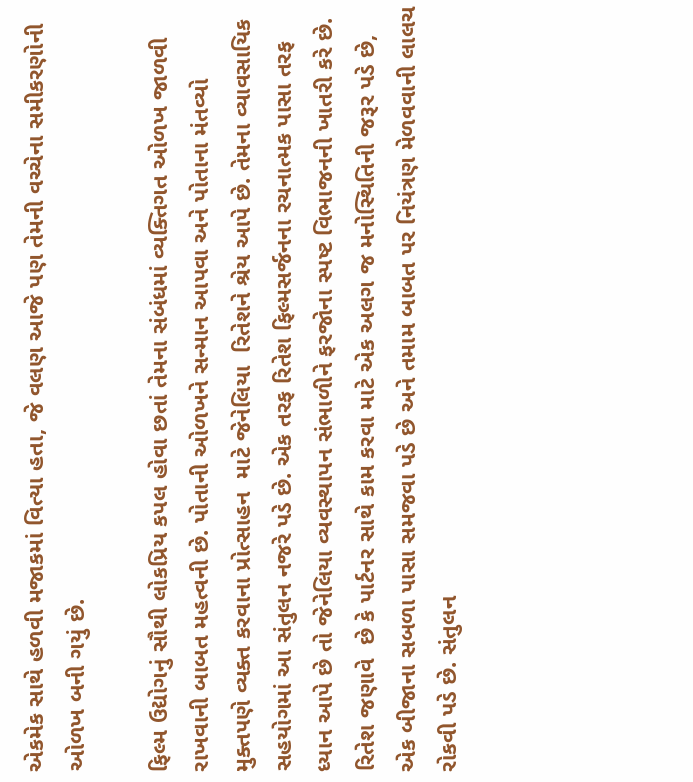એકમેક સાથે હળવી મજાકમાં વિત્યા હતા, જે વલણ આજે પણ તેમની વચ્ચેના સમીકરણોની ઓળખ બની ગયું છે.

ફિલ્મ ઉદ્યોગનું સૌથી લોકપ્રિય કપલ હોવા છતાં તેમના સંબંધમાં વ્યક્તિગત ઓળખ જાળવી રાખવાની બાબત મહત્વની છે. પોતાની ઓળખને સન્માન આપવા અને પોતાના મંતવ્યો મુક્તપણે વ્યક્ત કરવાના પ્રોત્સાહન  માટે જેનેલિયા  રિતેશને શ્રેય આપે છે. તેમના વ્યાવસાયિક સહયોગમાં આ સંતુલન નજરે પડે છે. એક તરફ રિતેશ ફિલ્મસર્જનના રચનાત્મક પાસા તરફ ધ્યાન આપે છે તો જેનેલિયા વ્યવસ્થાપન સંભાળીને ફરજોના સ્પષ્ટ વિભાજનની ખાતરી કરે છે. રિતેશ જણાવે  છે કે પાર્ટનર સાથે કામ કરવા માટે એક અલગ જ મનોસ્થિતિની જરૂર પડે છે, એક બીજાના સબળા પાસા સમજવા પડે છે અને તમામ બાબત પર નિયંત્રણ મેળવવાની લાલચ રોકવી પડે છે. સંતુલન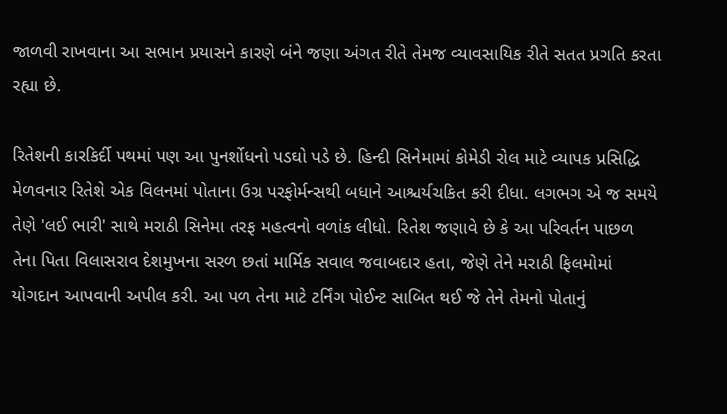જાળવી રાખવાના આ સભાન પ્રયાસને કારણે બંને જણા અંગત રીતે તેમજ વ્યાવસાયિક રીતે સતત પ્રગતિ કરતા રહ્યા છે.

રિતેશની કારકિર્દી પથમાં પણ આ પુનર્શોધનો પડઘો પડે છે. હિન્દી સિનેમામાં કોમેડી રોલ માટે વ્યાપક પ્રસિદ્ધિ મેળવનાર રિતેશે એક વિલનમાં પોતાના ઉગ્ર પરફોર્મન્સથી બધાને આશ્ચર્યચકિત કરી દીધા. લગભગ એ જ સમયે તેણે 'લઈ ભારી' સાથે મરાઠી સિનેમા તરફ મહત્વનો વળાંક લીધો. રિતેશ જણાવે છે કે આ પરિવર્તન પાછળ તેના પિતા વિલાસરાવ દેશમુખના સરળ છતાં માર્મિક સવાલ જવાબદાર હતા, જેણે તેને મરાઠી ફિલમોમાં યોગદાન આપવાની અપીલ કરી. આ પળ તેના માટે ટર્નિંગ પોઈન્ટ સાબિત થઈ જે તેને તેમનો પોતાનું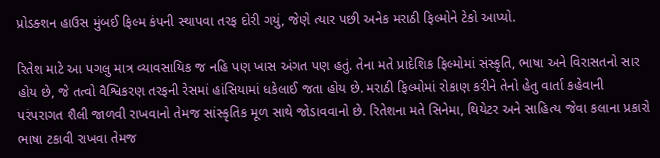પ્રોડક્શન હાઉસ મુંબઈ ફિલ્મ કંપની સ્થાપવા તરફ દોરી ગયું, જેણે ત્યાર પછી અનેક મરાઠી ફિલ્મોને ટેકો આપ્યો.

રિતેશ માટે આ પગલુ માત્ર વ્યાવસાયિક જ નહિ પણ ખાસ અંગત પણ હતું. તેના મતે પ્રાદેશિક ફિલ્મોમાં સંસ્કૃતિ, ભાષા અને વિરાસતનો સાર હોય છે, જે તત્વો વૈશ્વિકરણ તરફની રેસમાં હાંસિયામાં ધકેલાઈ જતા હોય છે. મરાઠી ફિલ્મોમાં રોકાણ કરીને તેનો હેતુ વાર્તા કહેવાની પરંપરાગત શૈલી જાળવી રાખવાનો તેમજ સાંસ્કૃતિક મૂળ સાથે જોડાવવાનો છે. રિતેશના મતે સિનેમા, થિયેટર અને સાહિત્ય જેવા કલાના પ્રકારો ભાષા ટકાવી રાખવા તેમજ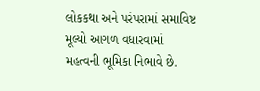લોકકથા અને પરંપરામાં સમાવિષ્ટ મૂલ્યો આગળ વધારવામાં મહત્વની ભૂમિકા નિભાવે છે.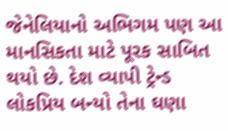જેનેલિયાનો અભિગમ પણ આ માનસિકતા માટે પૂરક સાબિત થયો છે. દેશ વ્યાપી ટ્રેન્ડ લોકપ્રિય બન્યો તેના ઘણા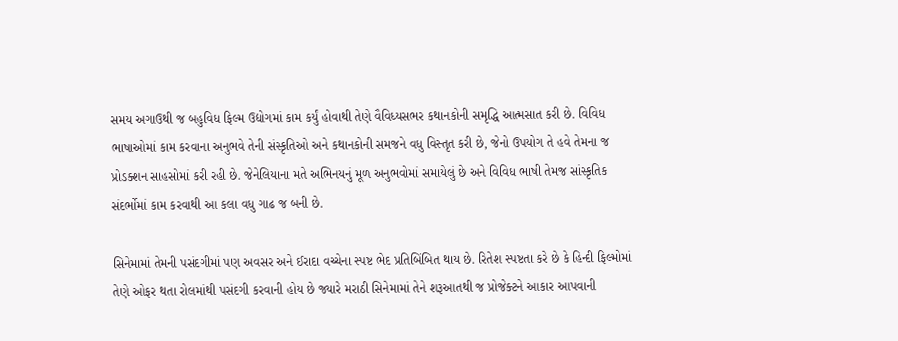સમય અગાઉથી જ બહુવિધ ફિલ્મ ઉદ્યોગમાં કામ કર્યું હોવાથી તેણે વૈવિધ્યસભર કથાનકોની સમૃદ્ધિ આત્મસાત કરી છે. વિવિધ ભાષાઓમાં કામ કરવાના અનુભવે તેની સંસ્કૃતિઓ અને કથાનકોની સમજને વધુ વિસ્તૃત કરી છે, જેનો ઉપયોગ તે હવે તેમના જ પ્રોડક્શન સાહસોમાં કરી રહી છે. જેનેલિયાના મતે અભિનયનું મૂળ અનુભવોમાં સમાયેલું છે અને વિવિધ ભાષી તેમજ સાંસ્કૃતિક સંદર્ભોમાં કામ કરવાથી આ કલા વધુ ગાઢ જ બની છે.

સિનેમામાં તેમની પસંદગીમાં પણ અવસર અને ઈરાદા વચ્ચેના સ્પષ્ટ ભેદ પ્રતિબિંબિત થાય છે. રિતેશ સ્પષ્ટતા કરે છે કે હિન્દી ફિલ્મોમાં તેણે ઓફર થતા રોલમાંથી પસંદગી કરવાની હોય છે જ્યારે મરાઠી સિનેમામાં તેને શરૂઆતથી જ પ્રોજેક્ટને આકાર આપવાની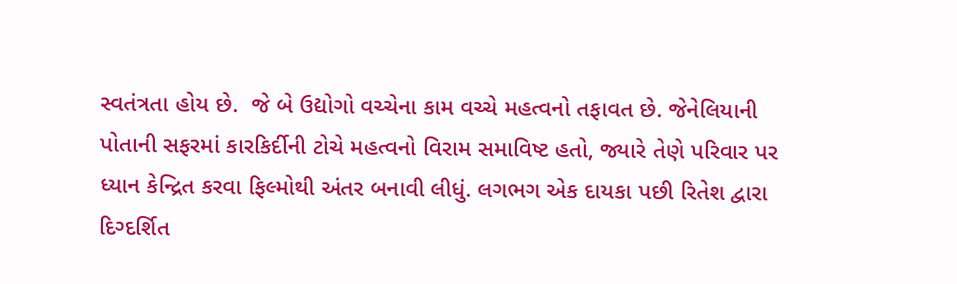સ્વતંત્રતા હોય છે.  જે બે ઉદ્યોગો વચ્ચેના કામ વચ્ચે મહત્વનો તફાવત છે. જેનેલિયાની પોતાની સફરમાં કારકિર્દીની ટોચે મહત્વનો વિરામ સમાવિષ્ટ હતો, જ્યારે તેણે પરિવાર પર ધ્યાન કેન્દ્રિત કરવા ફિલ્મોથી અંતર બનાવી લીધું. લગભગ એક દાયકા પછી રિતેશ દ્વારા દિગ્દર્શિત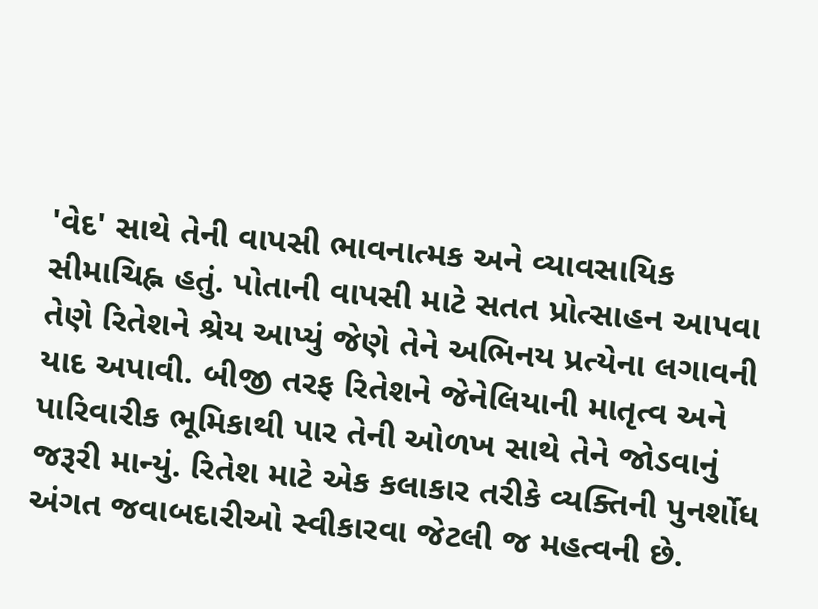'વેદ' સાથે તેની વાપસી ભાવનાત્મક અને વ્યાવસાયિક સીમાચિહ્ન હતું. પોતાની વાપસી માટે સતત પ્રોત્સાહન આપવા તેણે રિતેશને શ્રેય આપ્યું જેણે તેને અભિનય પ્રત્યેના લગાવની યાદ અપાવી. બીજી તરફ રિતેશને જેનેલિયાની માતૃત્વ અને પારિવારીક ભૂમિકાથી પાર તેની ઓળખ સાથે તેને જોડવાનું જરૂરી માન્યું. રિતેશ માટે એક કલાકાર તરીકે વ્યક્તિની પુનર્શોધ અંગત જવાબદારીઓ સ્વીકારવા જેટલી જ મહત્વની છે.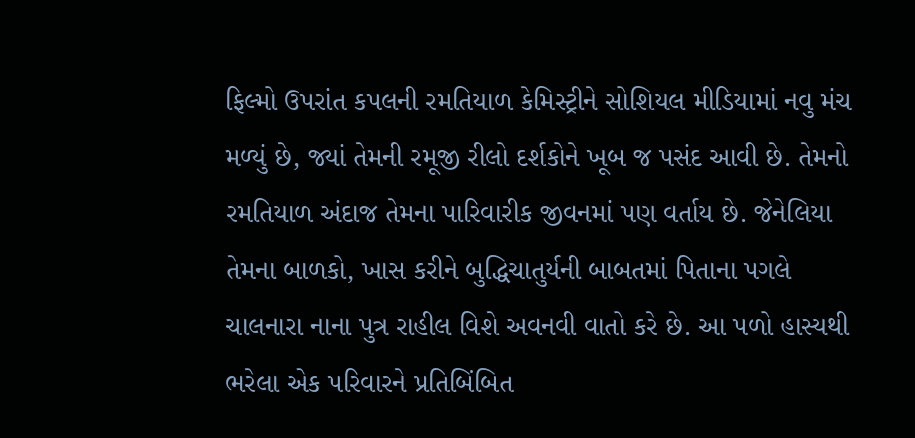ફિલ્મો ઉપરાંત કપલની રમતિયાળ કેમિસ્ટ્રીને સોશિયલ મીડિયામાં નવુ મંચ મળ્યું છે, જ્યાં તેમની રમૂજી રીલો દર્શકોને ખૂબ જ પસંદ આવી છે. તેમનો રમતિયાળ અંદાજ તેમના પારિવારીક જીવનમાં પણ વર્તાય છે. જેનેલિયા તેમના બાળકો, ખાસ કરીને બુદ્ધિચાતુર્યની બાબતમાં પિતાના પગલે  ચાલનારા નાના પુત્ર રાહીલ વિશે અવનવી વાતો કરે છે. આ પળો હાસ્યથી ભરેલા એક પરિવારને પ્રતિબિંબિત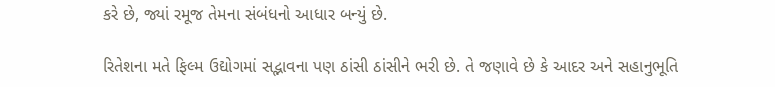કરે છે, જ્યાં રમૂજ તેમના સંબંધનો આધાર બન્યું છે.

રિતેશના મતે ફિલ્મ ઉદ્યોગમાં સદ્ભાવના પણ ઠાંસી ઠાંસીને ભરી છે. તે જણાવે છે કે આદર અને સહાનુભૂતિ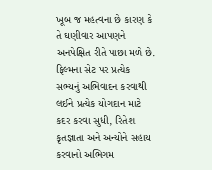ખૂબ જ મહત્વના છે કારણ કે તે ઘણીવાર આપણને અનપેક્ષિત રીતે પાછા મળે છે. ફિલ્મના સેટ પર પ્રત્યેક સભ્યનું અભિવાદન કરવાથી લઈને પ્રત્યેક યોગદાન માટે કદર કરવા સુધી, રિતેશ કૃતજ્ઞાતા અને અન્યોને સહાય કરવાનો અભિગમ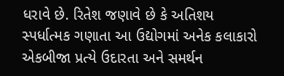ધરાવે છે. રિતેશ જણાવે છે કે અતિશય સ્પર્ધાત્મક ગણાતા આ ઉદ્યોગમાં અનેક કલાકારો એકબીજા પ્રત્યે ઉદારતા અને સમર્થન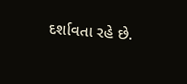દર્શાવતા રહે છે.